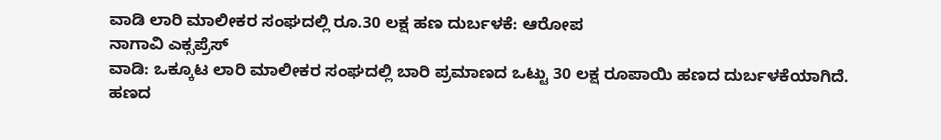ವಾಡಿ ಲಾರಿ ಮಾಲೀಕರ ಸಂಘದಲ್ಲಿ ರೂ.30 ಲಕ್ಷ ಹಣ ದುರ್ಬಳಕೆ: ಆರೋಪ
ನಾಗಾವಿ ಎಕ್ಸಪ್ರೆಸ್
ವಾಡಿ: ಒಕ್ಕೂಟ ಲಾರಿ ಮಾಲೀಕರ ಸಂಘದಲ್ಲಿ ಬಾರಿ ಪ್ರಮಾಣದ ಒಟ್ಟು 30 ಲಕ್ಷ ರೂಪಾಯಿ ಹಣದ ದುರ್ಬಳಕೆಯಾಗಿದೆ. ಹಣದ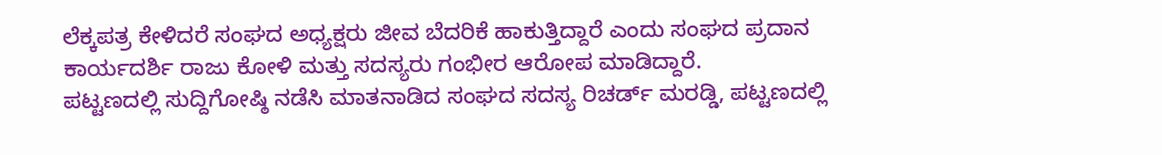ಲೆಕ್ಕಪತ್ರ ಕೇಳಿದರೆ ಸಂಘದ ಅಧ್ಯಕ್ಷರು ಜೀವ ಬೆದರಿಕೆ ಹಾಕುತ್ತಿದ್ದಾರೆ ಎಂದು ಸಂಘದ ಪ್ರದಾನ ಕಾರ್ಯದರ್ಶಿ ರಾಜು ಕೋಳಿ ಮತ್ತು ಸದಸ್ಯರು ಗಂಭೀರ ಆರೋಪ ಮಾಡಿದ್ದಾರೆ.
ಪಟ್ಟಣದಲ್ಲಿ ಸುದ್ದಿಗೋಷ್ಠಿ ನಡೆಸಿ ಮಾತನಾಡಿದ ಸಂಘದ ಸದಸ್ಯ ರಿಚರ್ಡ್ ಮರಡ್ಡಿ, ಪಟ್ಟಣದಲ್ಲಿ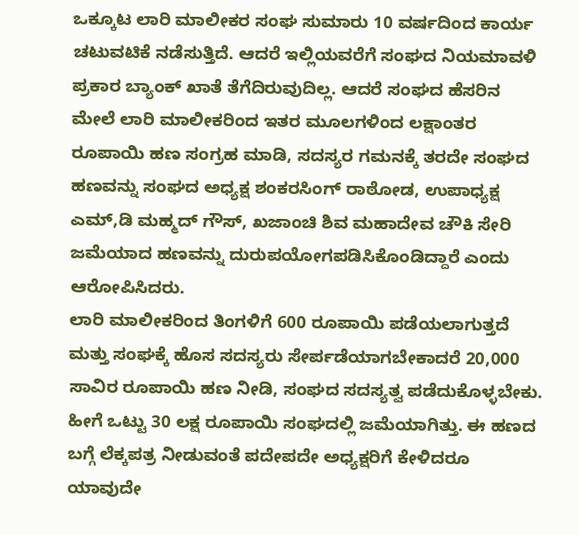ಒಕ್ಕೂಟ ಲಾರಿ ಮಾಲೀಕರ ಸಂಘ ಸುಮಾರು 10 ವರ್ಷದಿಂದ ಕಾರ್ಯ ಚಟುವಟಿಕೆ ನಡೆಸುತ್ತಿದೆ. ಆದರೆ ಇಲ್ಲಿಯವರೆಗೆ ಸಂಘದ ನಿಯಮಾವಳಿ ಪ್ರಕಾರ ಬ್ಯಾಂಕ್ ಖಾತೆ ತೆಗೆದಿರುವುದಿಲ್ಲ. ಆದರೆ ಸಂಘದ ಹೆಸರಿನ ಮೇಲೆ ಲಾರಿ ಮಾಲೀಕರಿಂದ ಇತರ ಮೂಲಗಳಿಂದ ಲಕ್ಷಾಂತರ ರೂಪಾಯಿ ಹಣ ಸಂಗ್ರಹ ಮಾಡಿ, ಸದಸ್ಯರ ಗಮನಕ್ಕೆ ತರದೇ ಸಂಘದ ಹಣವನ್ನು ಸಂಘದ ಅಧ್ಯಕ್ಷ ಶಂಕರಸಿಂಗ್ ರಾಠೋಡ, ಉಪಾಧ್ಯಕ್ಷ ಎಮ್,ಡಿ ಮಹ್ಮದ್ ಗೌಸ್, ಖಜಾಂಚಿ ಶಿವ ಮಹಾದೇವ ಚೌಕಿ ಸೇರಿ ಜಮೆಯಾದ ಹಣವನ್ನು ದುರುಪಯೋಗಪಡಿಸಿಕೊಂಡಿದ್ದಾರೆ ಎಂದು ಆರೋಪಿಸಿದರು.
ಲಾರಿ ಮಾಲೀಕರಿಂದ ತಿಂಗಳಿಗೆ 600 ರೂಪಾಯಿ ಪಡೆಯಲಾಗುತ್ತದೆ ಮತ್ತು ಸಂಘಕ್ಕೆ ಹೊಸ ಸದಸ್ಯರು ಸೇರ್ಪಡೆಯಾಗಬೇಕಾದರೆ 20,000 ಸಾವಿರ ರೂಪಾಯಿ ಹಣ ನೀಡಿ, ಸಂಘದ ಸದಸ್ಯತ್ವ ಪಡೆದುಕೊಳ್ಳಬೇಕು. ಹೀಗೆ ಒಟ್ಟು 30 ಲಕ್ಷ ರೂಪಾಯಿ ಸಂಘದಲ್ಲಿ ಜಮೆಯಾಗಿತ್ತು. ಈ ಹಣದ ಬಗ್ಗೆ ಲೆಕ್ಕಪತ್ರ ನೀಡುವಂತೆ ಪದೇಪದೇ ಅಧ್ಯಕ್ಷರಿಗೆ ಕೇಳಿದರೂ ಯಾವುದೇ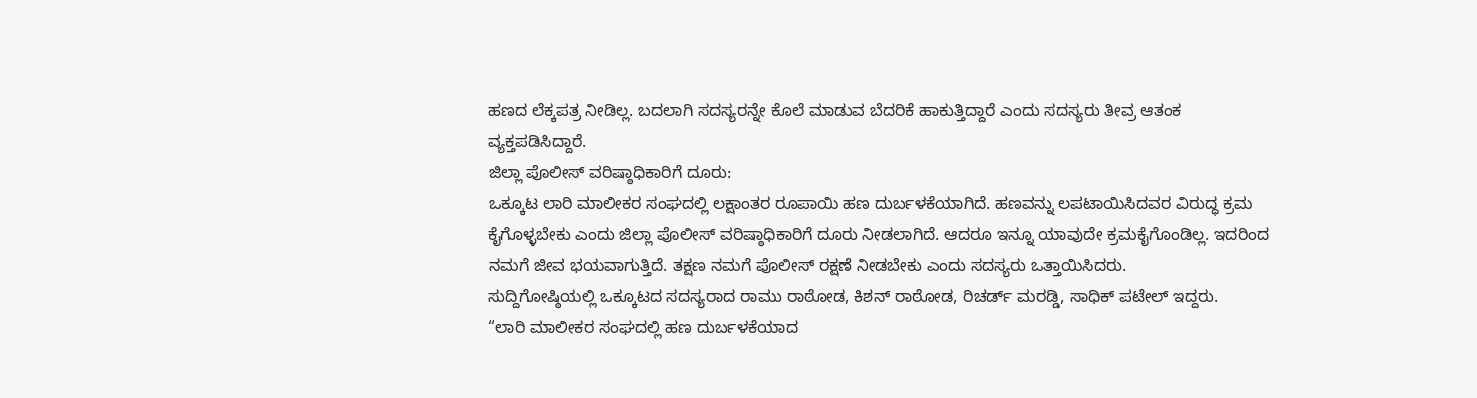ಹಣದ ಲೆಕ್ಕಪತ್ರ ನೀಡಿಲ್ಲ. ಬದಲಾಗಿ ಸದಸ್ಯರನ್ನೇ ಕೊಲೆ ಮಾಡುವ ಬೆದರಿಕೆ ಹಾಕುತ್ತಿದ್ದಾರೆ ಎಂದು ಸದಸ್ಯರು ತೀವ್ರ ಆತಂಕ ವ್ಯಕ್ತಪಡಿಸಿದ್ದಾರೆ.
ಜಿಲ್ಲಾ ಪೊಲೀಸ್ ವರಿಷ್ಠಾಧಿಕಾರಿಗೆ ದೂರು:
ಒಕ್ಕೂಟ ಲಾರಿ ಮಾಲೀಕರ ಸಂಘದಲ್ಲಿ ಲಕ್ಷಾಂತರ ರೂಪಾಯಿ ಹಣ ದುರ್ಬಳಕೆಯಾಗಿದೆ. ಹಣವನ್ನು ಲಪಟಾಯಿಸಿದವರ ವಿರುದ್ಧ ಕ್ರಮ ಕೈಗೊಳ್ಳಬೇಕು ಎಂದು ಜಿಲ್ಲಾ ಪೊಲೀಸ್ ವರಿಷ್ಠಾಧಿಕಾರಿಗೆ ದೂರು ನೀಡಲಾಗಿದೆ. ಆದರೂ ಇನ್ನೂ ಯಾವುದೇ ಕ್ರಮಕೈಗೊಂಡಿಲ್ಲ. ಇದರಿಂದ ನಮಗೆ ಜೀವ ಭಯವಾಗುತ್ತಿದೆ. ತಕ್ಷಣ ನಮಗೆ ಪೊಲೀಸ್ ರಕ್ಷಣೆ ನೀಡಬೇಕು ಎಂದು ಸದಸ್ಯರು ಒತ್ತಾಯಿಸಿದರು.
ಸುದ್ದಿಗೋಷ್ಠಿಯಲ್ಲಿ ಒಕ್ಕೂಟದ ಸದಸ್ಯರಾದ ರಾಮು ರಾಠೋಡ, ಕಿಶನ್ ರಾಠೋಡ, ರಿಚರ್ಡ್ ಮರಡ್ಡಿ, ಸಾಧಿಕ್ ಪಟೇಲ್ ಇದ್ದರು.
“ಲಾರಿ ಮಾಲೀಕರ ಸಂಘದಲ್ಲಿ ಹಣ ದುರ್ಬಳಕೆಯಾದ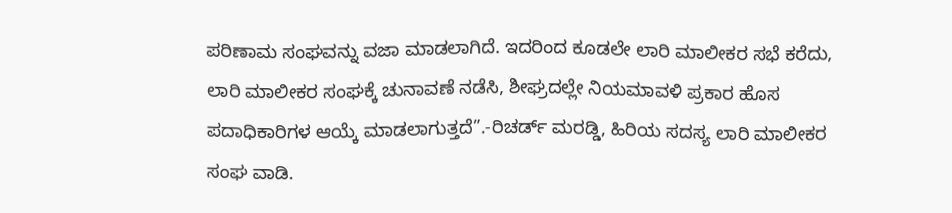ಪರಿಣಾಮ ಸಂಘವನ್ನು ವಜಾ ಮಾಡಲಾಗಿದೆ. ಇದರಿಂದ ಕೂಡಲೇ ಲಾರಿ ಮಾಲೀಕರ ಸಭೆ ಕರೆದು, ಲಾರಿ ಮಾಲೀಕರ ಸಂಘಕ್ಕೆ ಚುನಾವಣೆ ನಡೆಸಿ, ಶೀಘ್ರದಲ್ಲೇ ನಿಯಮಾವಳಿ ಪ್ರಕಾರ ಹೊಸ ಪದಾಧಿಕಾರಿಗಳ ಆಯ್ಕೆ ಮಾಡಲಾಗುತ್ತದೆ”.-ರಿಚರ್ಡ್ ಮರಡ್ಡಿ, ಹಿರಿಯ ಸದಸ್ಯ ಲಾರಿ ಮಾಲೀಕರ ಸಂಘ ವಾಡಿ.